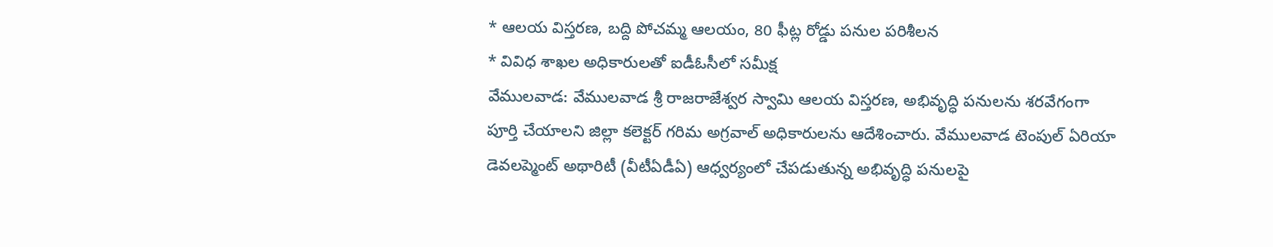* ఆలయ విస్తరణ, బద్ది పోచమ్మ ఆలయం, 80 ఫీట్ల రోడ్డు పనుల పరిశీలన
* వివిధ శాఖల అధికారులతో ఐడీఓసీలో సమీక్ష
వేములవాడ: వేములవాడ శ్రీ రాజరాజేశ్వర స్వామి ఆలయ విస్తరణ, అభివృద్ధి పనులను శరవేగంగా పూర్తి చేయాలని జిల్లా కలెక్టర్ గరిమ అగ్రవాల్ అధికారులను ఆదేశించారు. వేములవాడ టెంపుల్ ఏరియా డెవలప్మెంట్ అథారిటీ (వీటీఏడీఏ) ఆధ్వర్యంలో చేపడుతున్న అభివృద్ధి పనులపై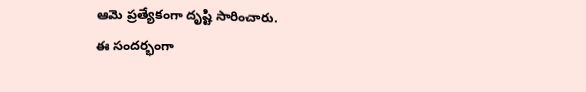ఆమె ప్రత్యేకంగా దృష్టి సారించారు.
ఈ సందర్భంగా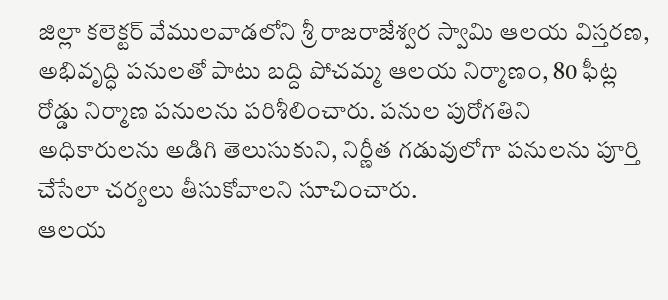జిల్లా కలెక్టర్ వేములవాడలోని శ్రీ రాజరాజేశ్వర స్వామి ఆలయ విస్తరణ, అభివృద్ధి పనులతో పాటు బద్ది పోచమ్మ ఆలయ నిర్మాణం, 80 ఫీట్ల రోడ్డు నిర్మాణ పనులను పరిశీలించారు. పనుల పురోగతిని అధికారులను అడిగి తెలుసుకుని, నిర్ణీత గడువులోగా పనులను పూర్తి చేసేలా చర్యలు తీసుకోవాలని సూచించారు.
ఆలయ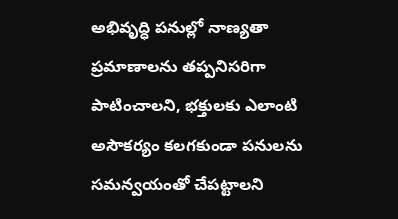అభివృద్ధి పనుల్లో నాణ్యతా ప్రమాణాలను తప్పనిసరిగా పాటించాలని, భక్తులకు ఎలాంటి అసౌకర్యం కలగకుండా పనులను సమన్వయంతో చేపట్టాలని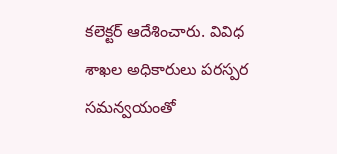కలెక్టర్ ఆదేశించారు. వివిధ శాఖల అధికారులు పరస్పర సమన్వయంతో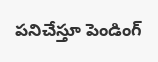పనిచేస్తూ పెండింగ్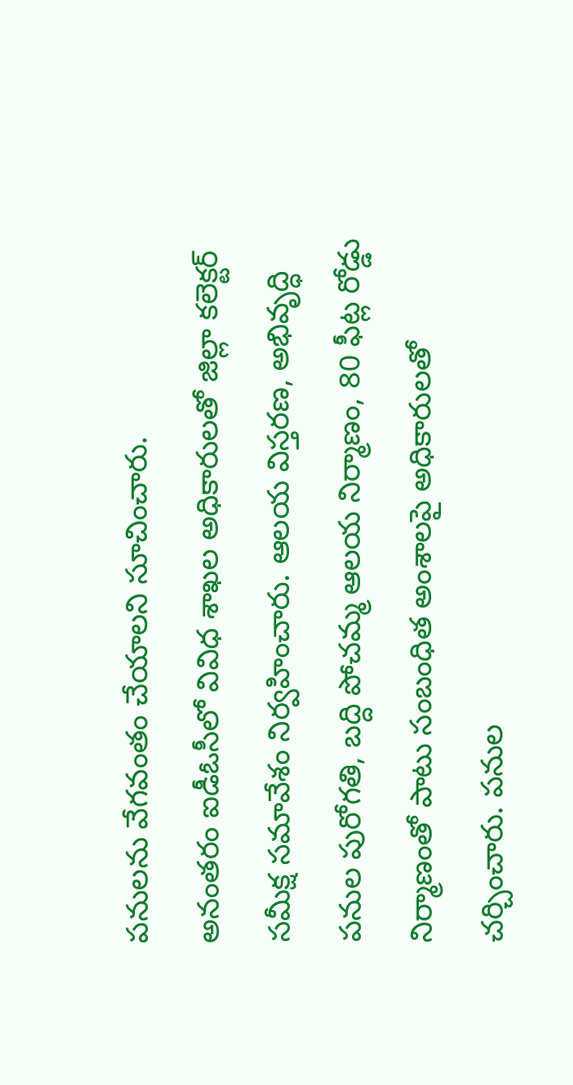పనులను వేగవంతం చేయాలని సూచించారు.
అనంతరం ఐడీఓసీలో వివిధ శాఖల అధికారులతో జిల్లా కలెక్టర్ సమీక్ష సమావేశం నిర్వహించారు. ఆలయ విస్తరణ, అభివృద్ధి పనుల పురోగతి, బద్ది పోచమ్మ ఆలయ నిర్మాణం, 80 ఫీట్ల రోడ్డు నిర్మాణంతో పాటు సంబంధిత అంశాలపై అధికారులతో చర్చించారు. పనుల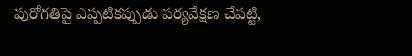పురోగతిపై ఎప్పటికప్పుడు పర్యవేక్షణ చేపట్టి,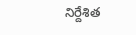నిర్దేశిత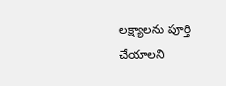లక్ష్యాలను పూర్తి చేయాలని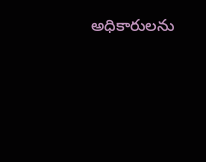అధికారులను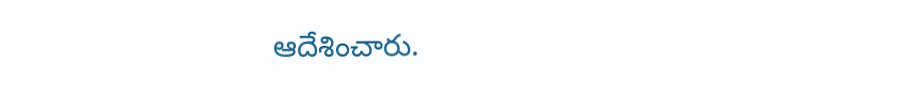ఆదేశించారు.